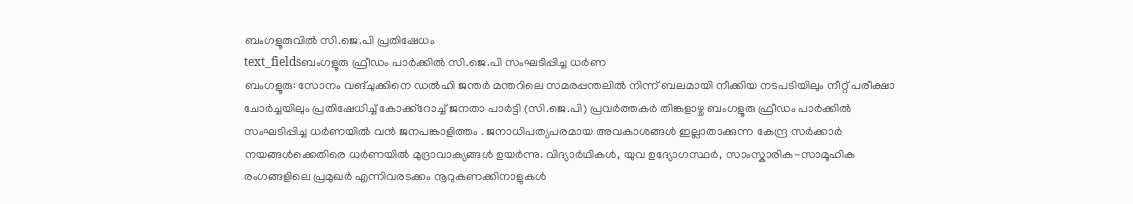ബംഗളൂരുവിൽ സി.ജെ.പി പ്രതിഷേധം
text_fieldsബംഗളൂരു ഫ്രീഡം പാർക്കിൽ സി.ജെ.പി സംഘടിപ്പിച്ച ധർണ
ബംഗളൂരു: സോനം വങ്ചുക്കിനെ ഡൽഹി ജന്തർ മന്തറിലെ സമരപ്പന്തലിൽ നിന്ന് ബലമായി നീക്കിയ നടപടിയിലും നീറ്റ് പരീക്ഷാ ചോർച്ചയിലും പ്രതിഷേധിച്ച് കോക്ക്റോച്ച് ജനതാ പാർട്ടി (സി.ജെ.പി) പ്രവർത്തകർ തിങ്കളാഴ്ച ബംഗളൂരു ഫ്രീഡം പാർക്കിൽ സംഘടിപ്പിച്ച ധർണയിൽ വൻ ജനപങ്കാളിത്തം . ജനാധിപത്യപരമായ അവകാശങ്ങൾ ഇല്ലാതാക്കുന്ന കേന്ദ്ര സർക്കാർ നയങ്ങൾക്കെതിരെ ധർണയിൽ മുദ്രാവാക്യങ്ങൾ ഉയർന്നു. വിദ്യാർഥികൾ, യുവ ഉദ്യോഗസ്ഥർ, സാംസ്കാരിക-സാമൂഹിക രംഗങ്ങളിലെ പ്രമുഖർ എന്നിവരടക്കം നൂറുകണക്കിനാളുകൾ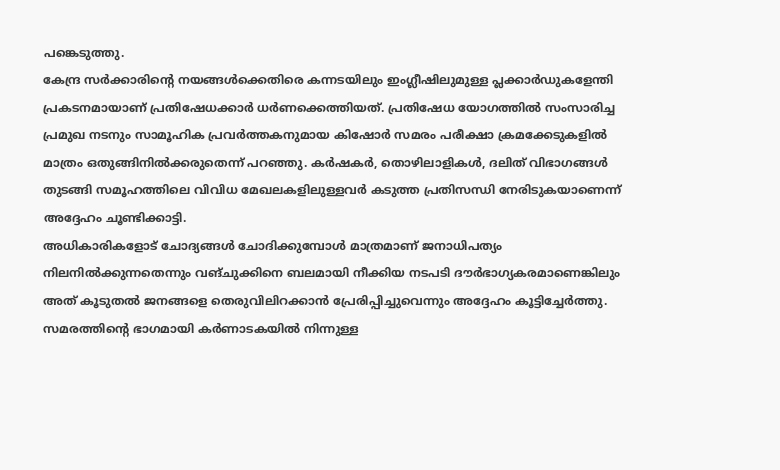പങ്കെടുത്തു.
കേന്ദ്ര സർക്കാരിന്റെ നയങ്ങൾക്കെതിരെ കന്നടയിലും ഇംഗ്ലീഷിലുമുള്ള പ്ലക്കാർഡുകളേന്തി പ്രകടനമായാണ് പ്രതിഷേധക്കാർ ധർണക്കെത്തിയത്. പ്രതിഷേധ യോഗത്തിൽ സംസാരിച്ച പ്രമുഖ നടനും സാമൂഹിക പ്രവർത്തകനുമായ കിഷോർ സമരം പരീക്ഷാ ക്രമക്കേടുകളിൽ മാത്രം ഒതുങ്ങിനിൽക്കരുതെന്ന് പറഞ്ഞു. കർഷകർ, തൊഴിലാളികൾ, ദലിത് വിഭാഗങ്ങൾ തുടങ്ങി സമൂഹത്തിലെ വിവിധ മേഖലകളിലുള്ളവർ കടുത്ത പ്രതിസന്ധി നേരിടുകയാണെന്ന് അദ്ദേഹം ചൂണ്ടിക്കാട്ടി.
അധികാരികളോട് ചോദ്യങ്ങൾ ചോദിക്കുമ്പോൾ മാത്രമാണ് ജനാധിപത്യം നിലനിൽക്കുന്നതെന്നും വങ്ചുക്കിനെ ബലമായി നീക്കിയ നടപടി ദൗർഭാഗ്യകരമാണെങ്കിലും അത് കൂടുതൽ ജനങ്ങളെ തെരുവിലിറക്കാൻ പ്രേരിപ്പിച്ചുവെന്നും അദ്ദേഹം കൂട്ടിച്ചേർത്തു.
സമരത്തിന്റെ ഭാഗമായി കർണാടകയിൽ നിന്നുള്ള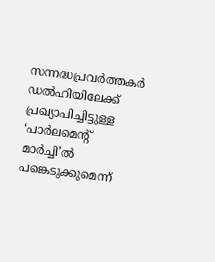സന്നദ്ധപ്രവർത്തകർ ഡൽഹിയിലേക്ക് പ്രഖ്യാപിച്ചിട്ടുള്ള ‘പാർലമെന്റ് മാർച്ചി’ൽ പങ്കെടുക്കുമെന്ന്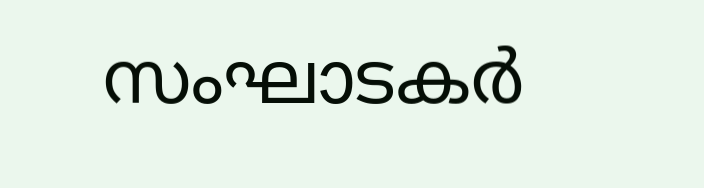സംഘാടകർ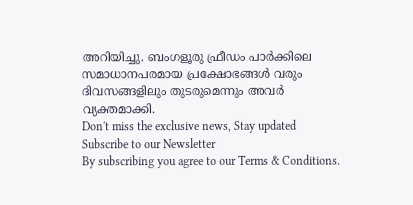അറിയിച്ചു. ബംഗളൂരു ഫ്രീഡം പാർക്കിലെ സമാധാനപരമായ പ്രക്ഷോഭങ്ങൾ വരും ദിവസങ്ങളിലും തുടരുമെന്നും അവർ വ്യക്തമാക്കി.
Don't miss the exclusive news, Stay updated
Subscribe to our Newsletter
By subscribing you agree to our Terms & Conditions.